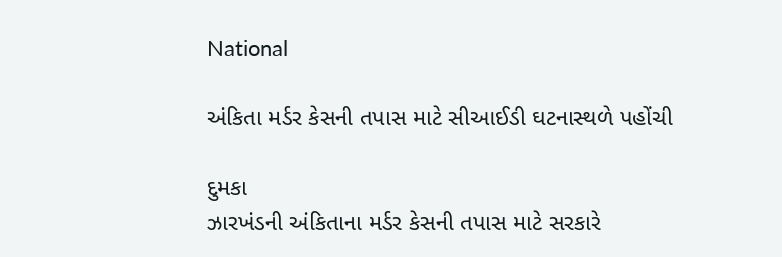National

અંકિતા મર્ડર કેસની તપાસ માટે સીઆઈડી ઘટનાસ્થળે પહોંચી

દુમકા
ઝારખંડની અંકિતાના મર્ડર કેસની તપાસ માટે સરકારે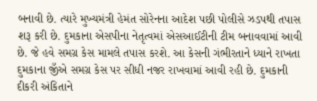બનાવી છે. ત્યારે મુખ્યમંત્રી હેમંત સોરેનના આદેશ પછી પોલીસે ઝડપથી તપાસ શરૂ કરી છે. દુમકાના એસપીના નેતૃત્વમાં એસઆઈટીની ટીમ બનાવવામાં આવી છે. જે હવે સમગ્ર કેસ મામલે તપાસ કરશે. આ કેસની ગંભીરતાને ધ્યાને રાખતા દુમકાના જીઁએ સમગ્ર કેસ પર સીધી નજર રાખવામાં આવી રહી છે. દુમકાની દીકરી અંકિતાને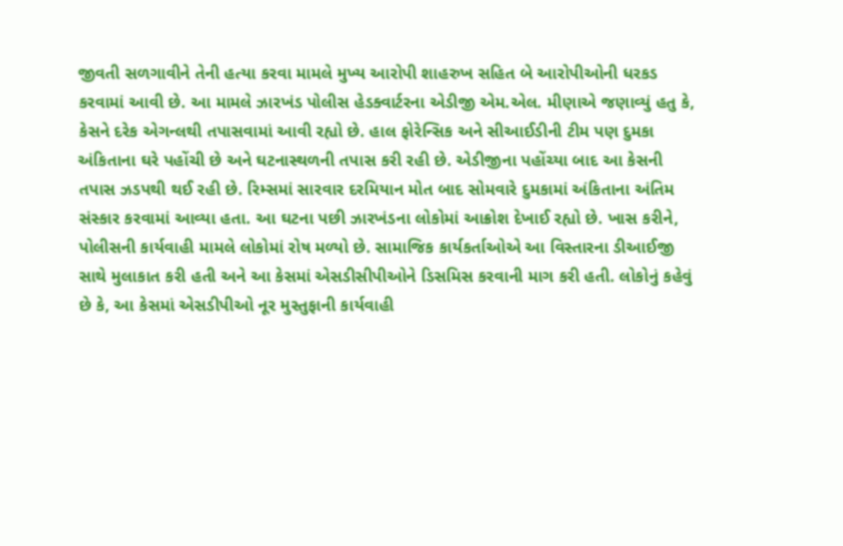જીવતી સળગાવીને તેની હત્યા કરવા મામલે મુખ્ય આરોપી શાહરુખ સહિત બે આરોપીઓની ધરકડ કરવામાં આવી છે. આ મામલે ઝારખંડ પોલીસ હેડક્વાર્ટરના એડીજી એમ.એલ. મીણાએ જણાવ્યું હતુ કે, કેસને દરેક એગન્લથી તપાસવામાં આવી રહ્યો છે. હાલ ફોરેન્સિક અને સીઆઈડીની ટીમ પણ દુમકા અંકિતાના ઘરે પહોંચી છે અને ઘટનાસ્થળની તપાસ કરી રહી છે. એડીજીના પહોંચ્યા બાદ આ કેસની તપાસ ઝડપથી થઈ રહી છે. રિમ્સમાં સારવાર દરમિયાન મોત બાદ સોમવારે દુમકામાં અંકિતાના અંતિમ સંસ્કાર કરવામાં આવ્યા હતા. આ ઘટના પછી ઝારખંડના લોકોમાં આક્રોશ દેખાઈ રહ્યો છે. ખાસ કરીને, પોલીસની કાર્યવાહી મામલે લોકોમાં રોષ મળ્યો છે. સામાજિક કાર્યકર્તાઓએ આ વિસ્તારના ડીઆઈજી સાથે મુલાકાત કરી હતી અને આ કેસમાં એસડીસીપીઓને ડિસમિસ કરવાની માગ કરી હતી. લોકોનું કહેવું છે કે, આ કેસમાં એસડીપીઓ નૂર મુસ્તુફાની કાર્યવાહી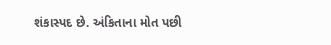શંકાસ્પદ છે. અંકિતાના મોત પછી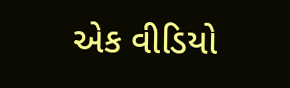એક વીડિયો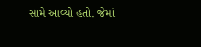સામે આવ્યો હતો. જેમાં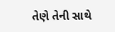તેણે તેની સાથે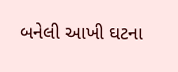બનેલી આખી ઘટના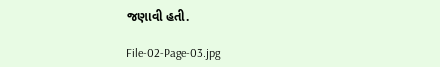જણાવી હતી.

File-02-Page-03.jpg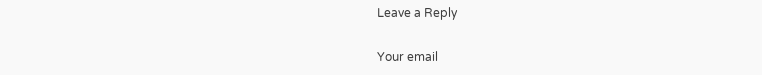Leave a Reply

Your email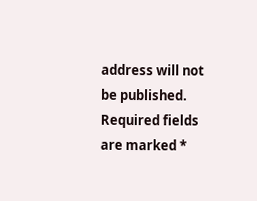address will not be published. Required fields are marked *